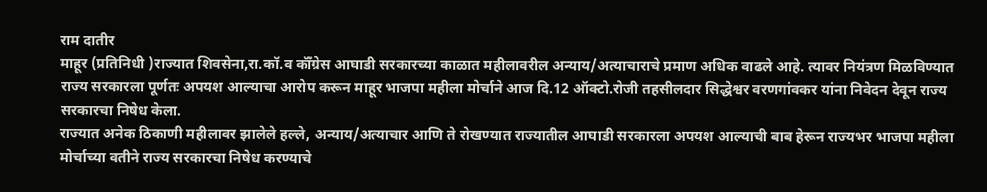राम दातीर
माहूर (प्रतिनिधी )राज्यात शिवसेना,रा.कॉ.व कॉँग्रेस आघाडी सरकारच्या काळात महीलावरील अन्याय/अत्याचाराचे प्रमाण अधिक वाढले आहे. त्यावर नियंत्रण मिळविण्यात राज्य सरकारला पूर्णतः अपयश आल्याचा आरोप करून माहूर भाजपा महीला मोर्चाने आज दि.12 ऑक्टो.रोजी तहसीलदार सिद्धेश्वर वरणगांवकर यांना निवेदन देवून राज्य सरकारचा निषेध केला.
राज्यात अनेक ठिकाणी महीलावर झालेले हल्ले, अन्याय/अत्याचार आणि ते रोखण्यात राज्यातील आघाडी सरकारला अपयश आल्याची बाब हेरून राज्यभर भाजपा महीला मोर्चाच्या वतीने राज्य सरकारचा निषेध करण्याचे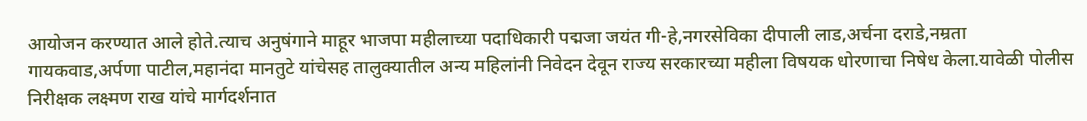आयोजन करण्यात आले होते.त्याच अनुषंगाने माहूर भाजपा महीलाच्या पदाधिकारी पद्मजा जयंत गी-हे,नगरसेविका दीपाली लाड,अर्चना दराडे,नम्रता गायकवाड,अर्पणा पाटील,महानंदा मानतुटे यांचेसह तालुक्यातील अन्य महिलांनी निवेदन देवून राज्य सरकारच्या महीला विषयक धोरणाचा निषेध केला.यावेळी पोलीस निरीक्षक लक्ष्मण राख यांचे मार्गदर्शनात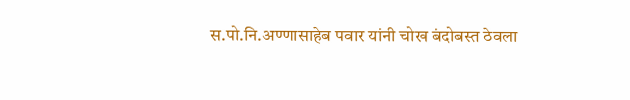स.पो.नि.अण्णासाहेब पवार यांनी चोख बंदोबस्त ठेवला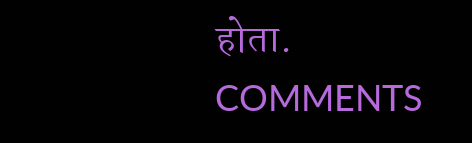होता.
COMMENTS